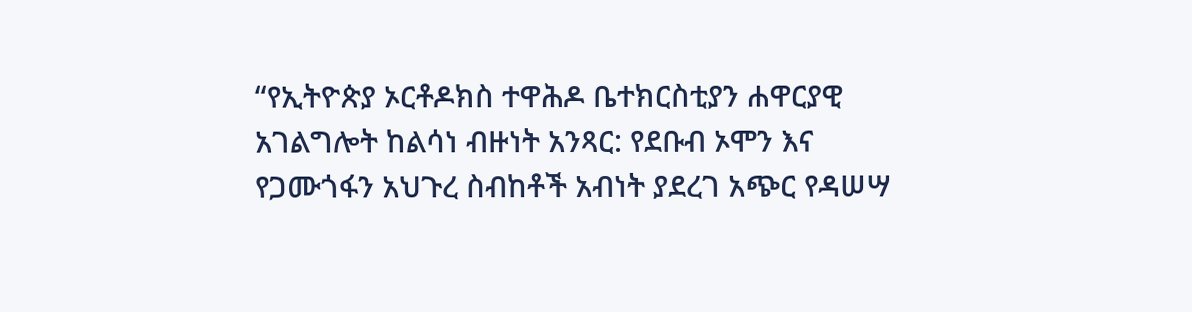“የኢትዮጵያ ኦርቶዶክስ ተዋሕዶ ቤተክርስቲያን ሐዋርያዊ አገልግሎት ከልሳነ ብዙነት አንጻር: የደቡብ ኦሞን እና የጋሙጎፋን አህጉረ ስብከቶች አብነት ያደረገ አጭር የዳሠሣ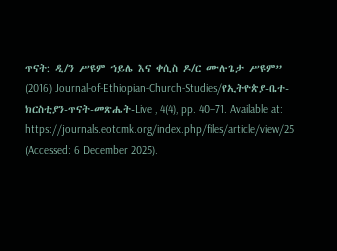ጥናት: ዲ/ን ሥዩም ኀይሌ እና ቀሲስ ዶ/ር ሙሉጌታ ሥዩም” (2016) Journal-of-Ethiopian-Church-Studies/የኢትዮጵያ-ቤተ-ክርስቲያን-ጥናት-መጽሔት-Live , 4(4), pp. 40–71. Available at: https://journals.eotcmk.org/index.php/files/article/view/25 (Accessed: 6 December 2025).